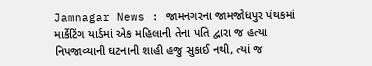Jamnagar News : જામનગરના જામજોધપુર પંથકમાં માર્કેટિંગ યાર્ડમાં એક મહિલાની તેના પતિ દ્વારા જ હત્યા નિપજાવ્યાની ઘટનાની શાહી હજુ સુકાઈ નથી, ત્યાં જ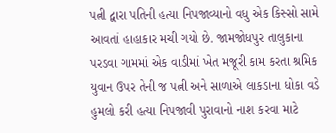પત્ની દ્વારા પતિની હત્યા નિપજાવ્યાનો વધુ એક કિસ્સો સામે આવતાં હાહાકાર મચી ગયો છે. જામજોધપુર તાલુકાના પરડવા ગામમાં એક વાડીમાં ખેત મજૂરી કામ કરતા શ્રમિક યુવાન ઉપર તેની જ પત્ની અને સાળાએ લાકડાના ધોકા વડે હુમલો કરી હત્યા નિપજાવી પુરાવાનો નાશ કરવા માટે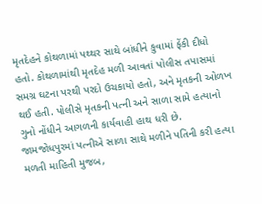મૃતદેહને કોથળામાં પથ્થર સાથે બાંધીને કુવામાં ફેંકી દીધો હતો. કોથળામાંથી મૃતદેહ મળી આવતાં પોલીસ તપાસમાં સમગ્ર ઘટના પરથી પરદો ઉચકાયો હતો, અને મૃતકની ઓળખ થઈ હતી. પોલીસે મૃતકની પત્ની અને સાળા સામે હત્યાનો ગુનો નોંધીને આગળની કાર્યવાહી હાથ ધરી છે.
જામજોધપુરમાં પત્નીએ સાળા સાથે મળીને પતિની કરી હત્યા
મળતી માહિતી મુજબ,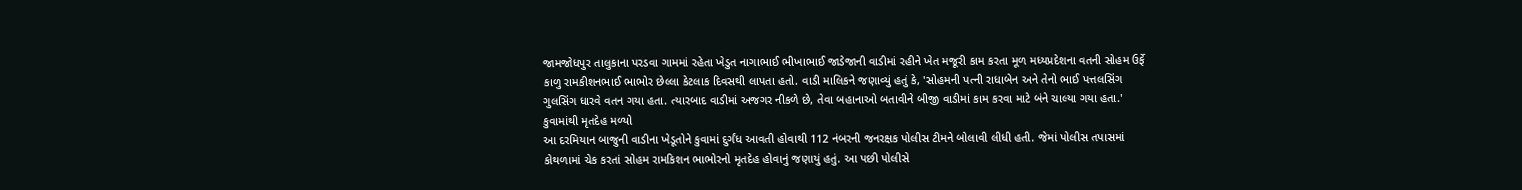જામજોધપુર તાલુકાના પરડવા ગામમાં રહેતા ખેડુત નાગાભાઈ ભીખાભાઈ જાડેજાની વાડીમાં રહીને ખેત મજૂરી કામ કરતા મૂળ મધ્યપ્રદેશના વતની સોહમ ઉર્ફે કાળુ રામકીશનભાઈ ભાભોર છેલ્લા કેટલાક દિવસથી લાપતા હતો. વાડી માલિકને જણાવ્યું હતું કે, 'સોહમની પત્ની રાધાબેન અને તેનો ભાઈ પત્તલસિંગ ગુલસિંગ ધારવે વતન ગયા હતા. ત્યારબાદ વાડીમાં અજગર નીકળે છે, તેવા બહાનાઓ બતાવીને બીજી વાડીમાં કામ કરવા માટે બંને ચાલ્યા ગયા હતા.'
કુવામાંથી મૃતદેહ મળ્યો
આ દરમિયાન બાજુની વાડીના ખેડૂતોને કુવામાં દુર્ગંધ આવતી હોવાથી 112 નંબરની જનરક્ષક પોલીસ ટીમને બોલાવી લીધી હતી. જેમાં પોલીસ તપાસમાં કોથળામાં ચેક કરતાં સોહમ રામકિશન ભાભોરનો મૃતદેહ હોવાનું જણાયું હતું. આ પછી પોલીસે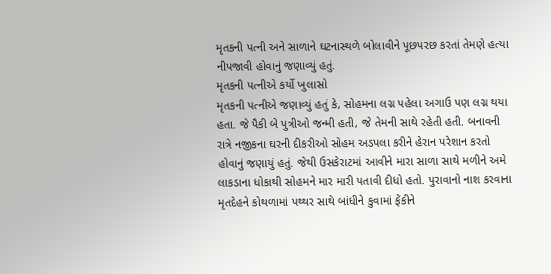મૃતકની પત્ની અને સાળાને ઘટનાસ્થળે બોલાવીને પૂછપરછ કરતાં તેમણે હત્યા નીપજાવી હોવાનું જણાવ્યું હતું.
મૃતકની પત્નીએ કર્યો ખુલાસો
મૃતકની પત્નીએ જણાવ્યું હતું કે, સોહમના લગ્ન પહેલા અગાઉ પણ લગ્ન થયા હતા. જે પૈકી બે પુત્રીઓ જન્મી હતી, જે તેમની સાથે રહેતી હતી. બનાવની રાત્રે નજીકના ઘરની દીકરીઓ સોહમ અડપલા કરીને હેરાન પરેશાન કરતો હોવાનું જણાયું હતું. જેથી ઉસકેરાટમાં આવીને મારા સાળા સાથે મળીને અમે લાકડાના ધોકાથી સોહમને માર મારી પતાવી દીધો હતો. પુરાવાનો નાશ કરવાના મૃતદેહને કોથળામાં પથ્થર સાથે બાંધીને કુવામાં ફેંકીને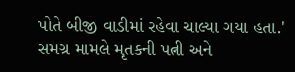પોતે બીજી વાડીમાં રહેવા ચાલ્યા ગયા હતા.'
સમગ્ર મામલે મૃતકની પત્ની અને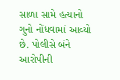સાળા સામે હત્યાનો ગુનો નોંધવામાં આવ્યો છે. પોલીસે બંને આરોપીની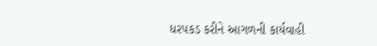ધરપકડ કરીને આગળની કાર્યવાહી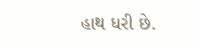હાથ ધરી છે.